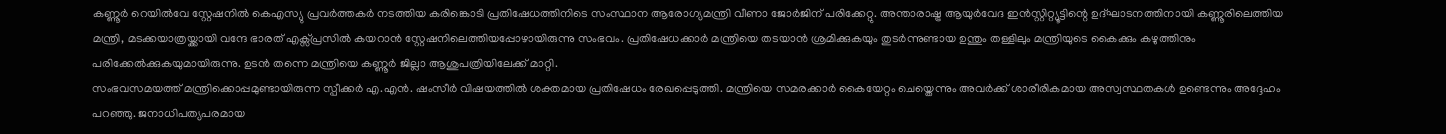കണ്ണൂർ റെയിൽവേ സ്റ്റേഷനിൽ കെഎസ്യു പ്രവർത്തകർ നടത്തിയ കരിങ്കൊടി പ്രതിഷേധത്തിനിടെ സംസ്ഥാന ആരോഗ്യമന്ത്രി വീണാ ജോർജിന് പരിക്കേറ്റു. അന്താരാഷ്ട്ര ആയുർവേദ ഇൻസ്റ്റിറ്റ്യൂട്ടിന്റെ ഉദ്ഘാടനത്തിനായി കണ്ണൂരിലെത്തിയ മന്ത്രി, മടക്കയാത്രയ്ക്കായി വന്ദേ ഭാരത് എക്സ്പ്രസിൽ കയറാൻ സ്റ്റേഷനിലെത്തിയപ്പോഴായിരുന്നു സംഭവം. പ്രതിഷേധക്കാർ മന്ത്രിയെ തടയാൻ ശ്രമിക്കുകയും തുടർന്നുണ്ടായ ഉന്തും തള്ളിലും മന്ത്രിയുടെ കൈക്കും കഴുത്തിനും പരിക്കേൽക്കുകയുമായിരുന്നു. ഉടൻ തന്നെ മന്ത്രിയെ കണ്ണൂർ ജില്ലാ ആശുപത്രിയിലേക്ക് മാറ്റി.
സംഭവസമയത്ത് മന്ത്രിക്കൊപ്പമുണ്ടായിരുന്ന സ്പീക്കർ എ.എൻ. ഷംസീർ വിഷയത്തിൽ ശക്തമായ പ്രതിഷേധം രേഖപ്പെടുത്തി. മന്ത്രിയെ സമരക്കാർ കൈയേറ്റം ചെയ്തെന്നും അവർക്ക് ശാരീരികമായ അസ്വസ്ഥതകൾ ഉണ്ടെന്നും അദ്ദേഹം പറഞ്ഞു. ജനാധിപത്യപരമായ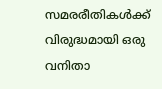സമരരീതികൾക്ക് വിരുദ്ധമായി ഒരു വനിതാ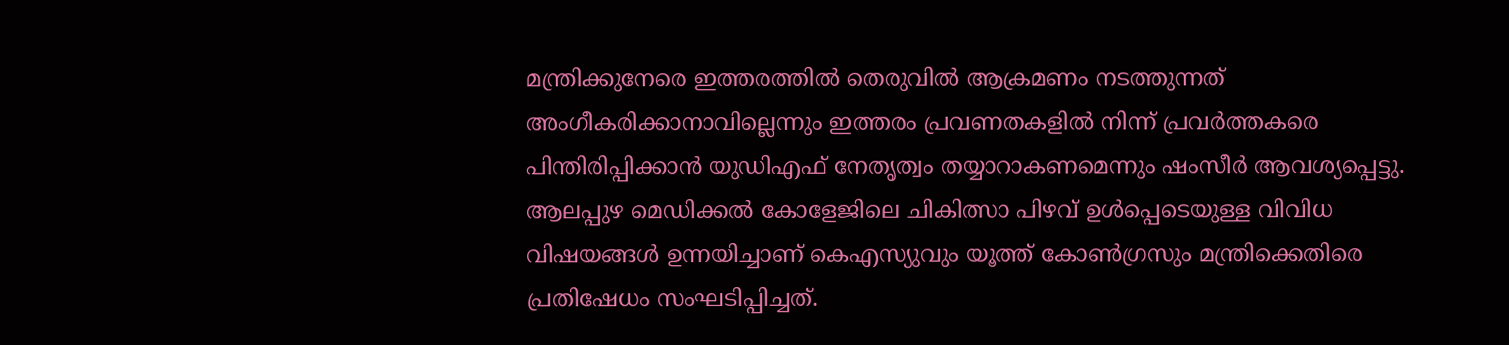മന്ത്രിക്കുനേരെ ഇത്തരത്തിൽ തെരുവിൽ ആക്രമണം നടത്തുന്നത് അംഗീകരിക്കാനാവില്ലെന്നും ഇത്തരം പ്രവണതകളിൽ നിന്ന് പ്രവർത്തകരെ പിന്തിരിപ്പിക്കാൻ യുഡിഎഫ് നേതൃത്വം തയ്യാറാകണമെന്നും ഷംസീർ ആവശ്യപ്പെട്ടു.
ആലപ്പുഴ മെഡിക്കൽ കോളേജിലെ ചികിത്സാ പിഴവ് ഉൾപ്പെടെയുള്ള വിവിധ വിഷയങ്ങൾ ഉന്നയിച്ചാണ് കെഎസ്യുവും യൂത്ത് കോൺഗ്രസും മന്ത്രിക്കെതിരെ പ്രതിഷേധം സംഘടിപ്പിച്ചത്.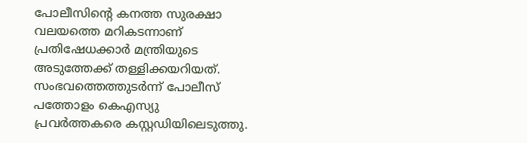പോലീസിന്റെ കനത്ത സുരക്ഷാ വലയത്തെ മറികടന്നാണ് പ്രതിഷേധക്കാർ മന്ത്രിയുടെ അടുത്തേക്ക് തള്ളിക്കയറിയത്. സംഭവത്തെത്തുടർന്ന് പോലീസ് പത്തോളം കെഎസ്യു പ്രവർത്തകരെ കസ്റ്റഡിയിലെടുത്തു.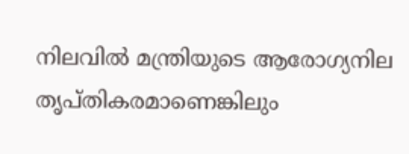നിലവിൽ മന്ത്രിയുടെ ആരോഗ്യനില തൃപ്തികരമാണെങ്കിലും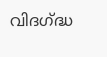വിദഗ്ദ്ധ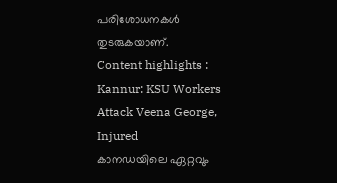പരിശോധനകൾ തുടരുകയാണ്.
Content highlights : Kannur: KSU Workers Attack Veena George, Injured
കാനഡയിലെ ഏറ്റവും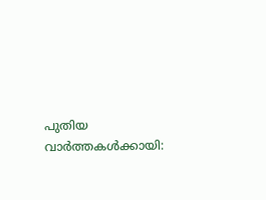പുതിയ വാർത്തകൾക്കായി: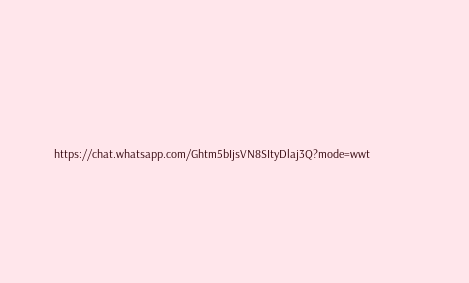https://chat.whatsapp.com/Ghtm5bIjsVN8SItyDlaj3Q?mode=wwt